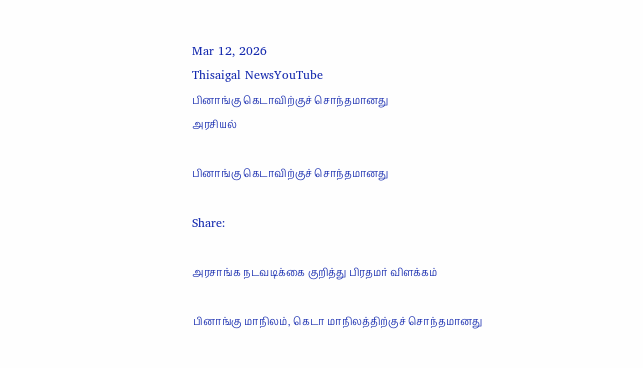Mar 12, 2026
Thisaigal NewsYouTube
பினாங்கு கெடாவிற்குச் சொந்தமானது
அரசியல்

பினாங்கு கெடாவிற்குச் சொந்தமானது

Share:

அரசாங்க நடவடிக்கை குறித்து பிரதமர் விளக்கம்

பினாங்கு மாநிலம், கெடா மாநிலத்திற்குச் சொந்தமானது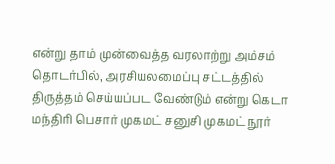என்று தாம் முன்வைத்த வரலாற்று அம்சம் தொடர்பில், அரசியலமைப்பு சட்டத்தில் திருத்தம் செய்யப்பட வேண்டும் என்று கெடா மந்திரி பெசார் முகமட் சனுசி முகமட் நூர்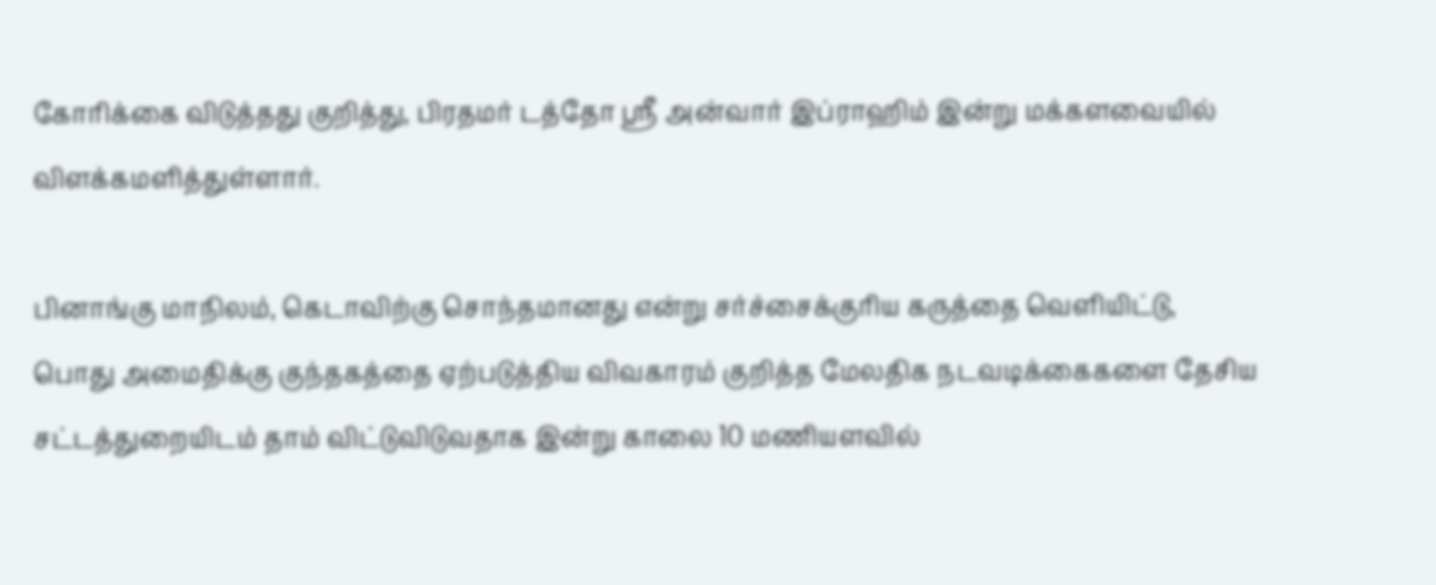கோரிக்கை விடுத்தது குறித்து, பிரதமர் டத்தோ ஶ்ரீ அன்வார் இப்ராஹிம் இன்று மக்களவையில் விளக்கமளித்துள்ளார்.

பினாங்கு மாநிலம், கெடாவிற்கு சொந்தமானது என்று சர்ச்சைக்குரிய கருத்தை வெளியிட்டு, பொது அமைதிக்கு குந்தகத்தை ஏற்படுத்திய விவகாரம் குறித்த மேலதிக நடவடிக்கைகளை தேசிய சட்டத்துறையிடம் தாம் விட்டுவிடுவதாக இன்று காலை 10 மணியளவில்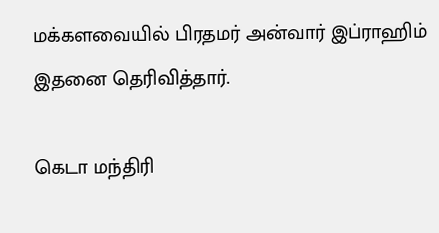மக்களவையில் பிரதமர் அன்வார் இப்ராஹிம் இதனை தெரிவித்தார்.

கெடா மந்திரி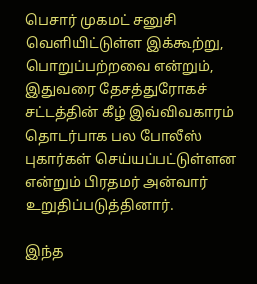பெசார் முகமட் சனுசி வெளியிட்டுள்ள இக்கூற்று, பொறுப்பற்றவை என்றும், இதுவரை தேசத்துரோகச் சட்டத்தின் கீழ் இவ்விவகாரம் தொடர்பாக பல போலீஸ் புகார்கள் செய்யப்பட்டுள்ளன என்றும் பிரதமர் அன்வார் உறுதிப்படுத்தினார்.

இந்த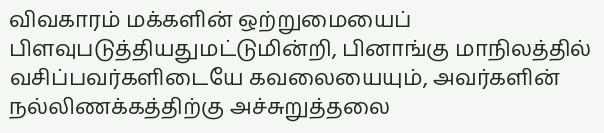விவகாரம் மக்களின் ஒற்றுமையைப் பிளவுபடுத்தியதுமட்டுமின்றி, பினாங்கு மாநிலத்தில் வசிப்பவர்களிடையே கவலையையும், அவர்களின் நல்லிணக்கத்திற்கு அச்சுறுத்தலை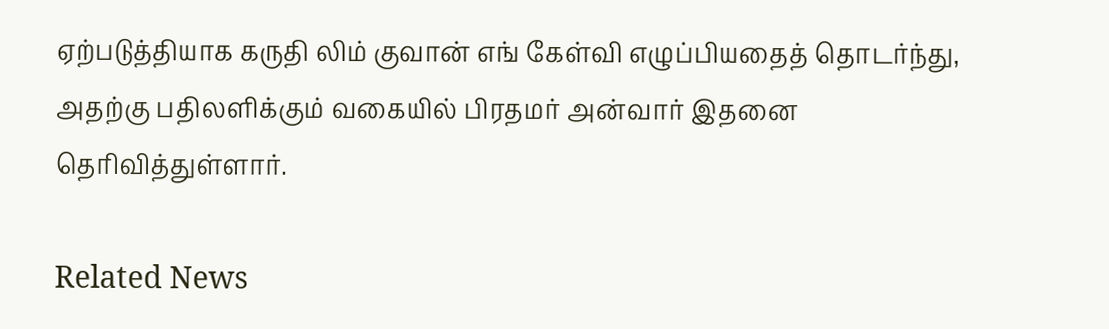ஏற்படுத்தியாக கருதி லிம் குவான் எங் கேள்வி எழுப்பியதைத் தொடர்ந்து, அதற்கு பதிலளிக்கும் வகையில் பிரதமர் அன்வார் இதனை தெரிவித்துள்ளார்.

Related News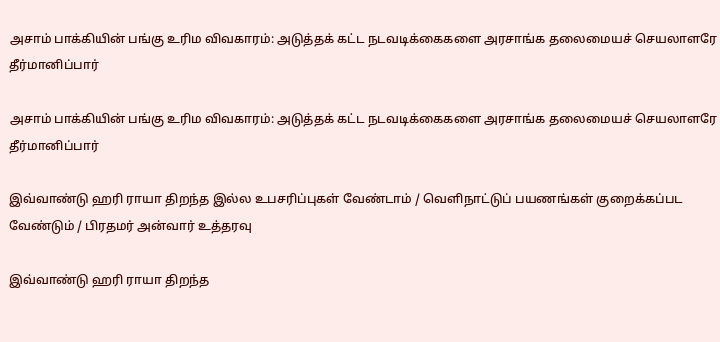அசாம் பாக்கியின் பங்கு உரிம விவகாரம்: அடுத்தக் கட்ட நடவடிக்கைகளை அரசாங்க தலைமையச் செயலாளரே தீர்மானிப்பார்

அசாம் பாக்கியின் பங்கு உரிம விவகாரம்: அடுத்தக் கட்ட நடவடிக்கைகளை அரசாங்க தலைமையச் செயலாளரே தீர்மானிப்பார்

இவ்வாண்டு ஹரி ராயா திறந்த இல்ல உபசரிப்புகள் வேண்டாம் / வெளிநாட்டுப் பயணங்கள் குறைக்கப்பட வேண்டும் / பிரதமர் அன்வார் உத்தரவு

இவ்வாண்டு ஹரி ராயா திறந்த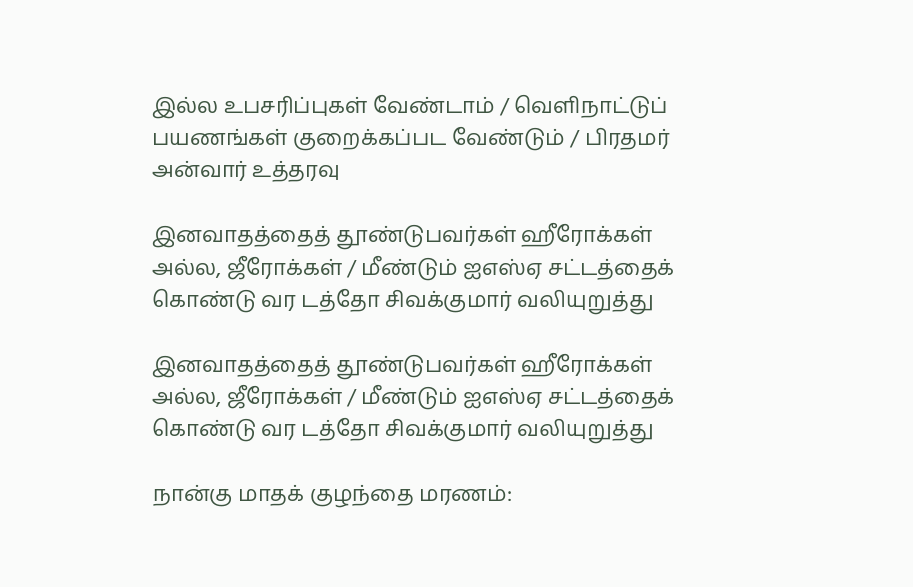இல்ல உபசரிப்புகள் வேண்டாம் / வெளிநாட்டுப் பயணங்கள் குறைக்கப்பட வேண்டும் / பிரதமர் அன்வார் உத்தரவு

இனவாதத்தைத் தூண்டுபவர்கள் ஹீரோக்கள் அல்ல, ஜீரோக்கள் / மீண்டும் ஐஎஸ்ஏ சட்டத்தைக் கொண்டு வர டத்தோ சிவக்குமார் வலியுறுத்து

இனவாதத்தைத் தூண்டுபவர்கள் ஹீரோக்கள் அல்ல, ஜீரோக்கள் / மீண்டும் ஐஎஸ்ஏ சட்டத்தைக் கொண்டு வர டத்தோ சிவக்குமார் வலியுறுத்து

நான்கு மாதக் குழந்தை மரணம்: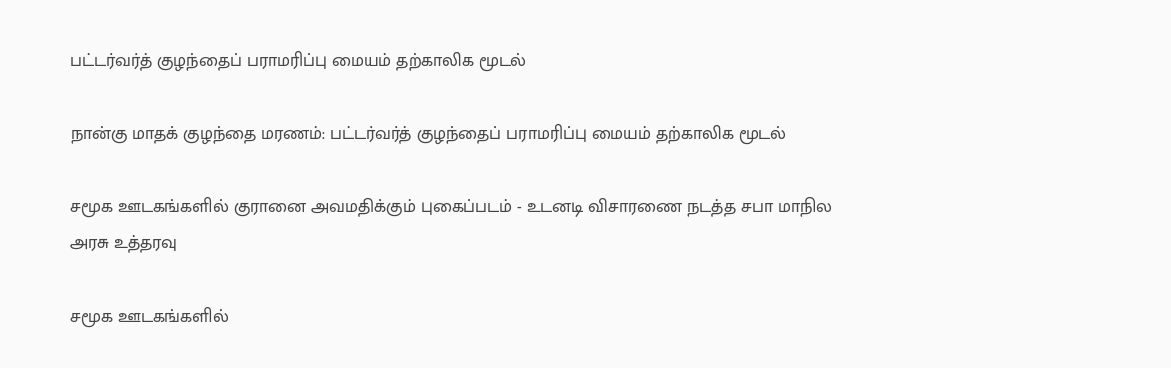பட்டர்வர்த் குழந்தைப் பராமரிப்பு மையம் தற்காலிக மூடல்

நான்கு மாதக் குழந்தை மரணம்: பட்டர்வர்த் குழந்தைப் பராமரிப்பு மையம் தற்காலிக மூடல்

சமூக ஊடகங்களில் குரானை அவமதிக்கும் புகைப்படம் - உடனடி விசாரணை நடத்த சபா மாநில அரசு உத்தரவு

சமூக ஊடகங்களில்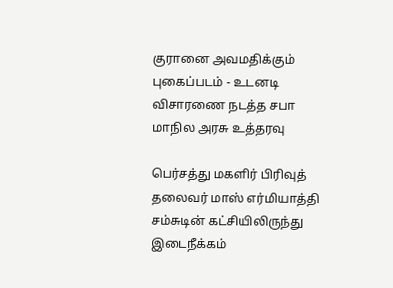குரானை அவமதிக்கும் புகைப்படம் - உடனடி விசாரணை நடத்த சபா மாநில அரசு உத்தரவு

பெர்சத்து மகளிர் பிரிவுத் தலைவர் மாஸ் எர்மியாத்தி சம்சுடின் கட்சியிலிருந்து இடைநீக்கம்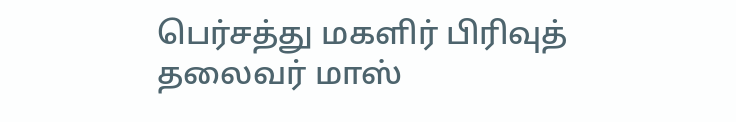பெர்சத்து மகளிர் பிரிவுத் தலைவர் மாஸ்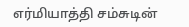எர்மியாத்தி சம்சுடின்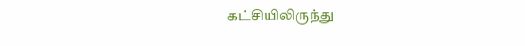கட்சியிலிருந்து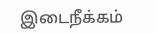இடைநீக்கம்